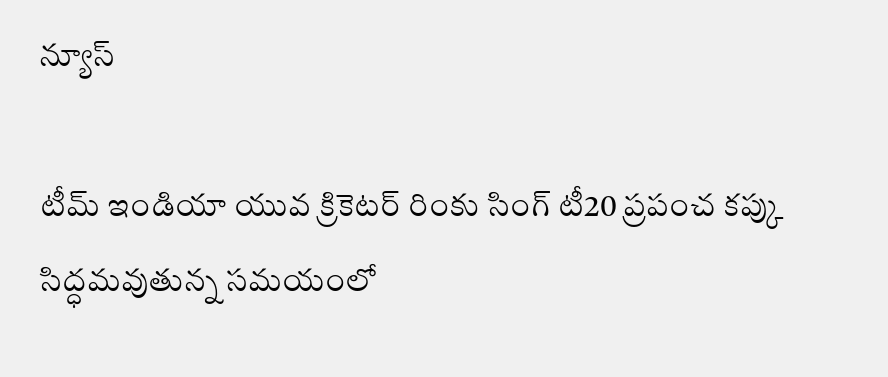న్యూస్

టీమ్ ఇండియా యువ క్రికెటర్ రింకు సింగ్ టీ20 ప్రపంచ కప్కు సిద్ధమవుతున్న సమయంలో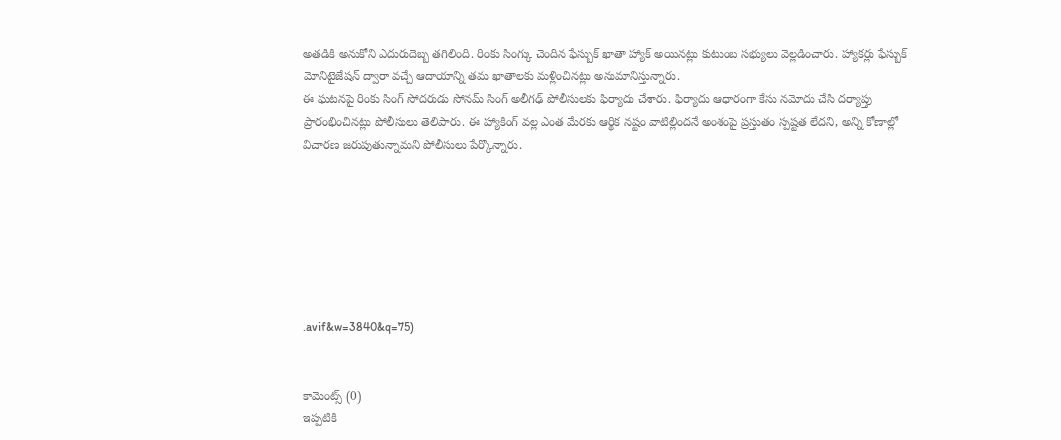అతడికి అనుకోని ఎదురుదెబ్బ తగిలింది. రింకు సింగ్కు చెందిన ఫేస్బుక్ ఖాతా హ్యాక్ అయినట్లు కుటుంబ సభ్యులు వెల్లడించారు. హ్యాకర్లు ఫేస్బుక్ మోనిటైజేషన్ ద్వారా వచ్చే ఆదాయాన్ని తమ ఖాతాలకు మళ్లించినట్లు అనుమానిస్తున్నారు.
ఈ ఘటనపై రింకు సింగ్ సోదరుడు సోనమ్ సింగ్ అలీగఢ్ పోలీసులకు ఫిర్యాదు చేశారు. ఫిర్యాదు ఆధారంగా కేసు నమోదు చేసి దర్యాప్తు ప్రారంభించినట్లు పోలీసులు తెలిపారు. ఈ హ్యాకింగ్ వల్ల ఎంత మేరకు ఆర్థిక నష్టం వాటిల్లిందనే అంశంపై ప్రస్తుతం స్పష్టత లేదని, అన్ని కోణాల్లో విచారణ జరుపుతున్నామని పోలీసులు పేర్కొన్నారు.







.avif&w=3840&q=75)


కామెంట్స్ (0)
ఇప్పటికి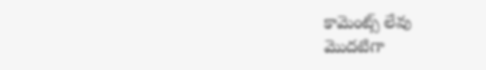కామెంట్స్ లేవు
మొదటిగా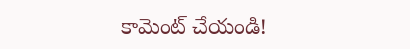కామెంట్ చేయండి!